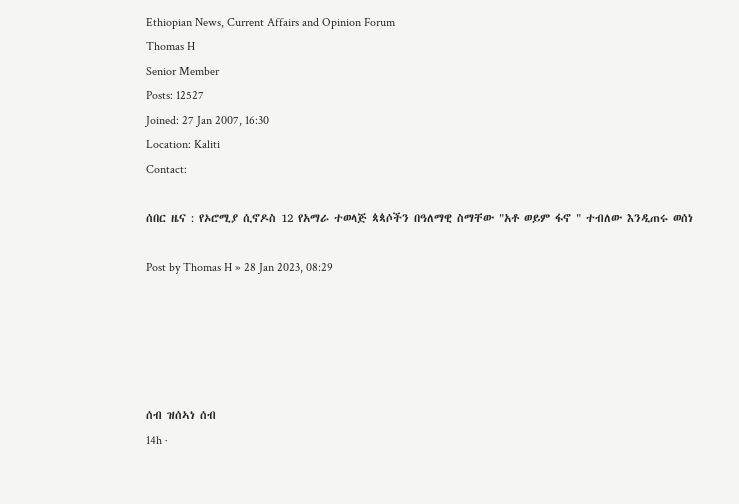Ethiopian News, Current Affairs and Opinion Forum
Thomas H
Senior Member
Posts: 12527
Joined: 27 Jan 2007, 16:30
Location: Kaliti
Contact:

ሰበር ዜና : የኦሮሚያ ሲኖዶስ 12 የአማራ ተወላጅ ጳጳሶችን በዓለማዊ ስማቸው "አቶ ወይም ፋኖ " ተብለው እንዲጠሩ ወሰነ

Post by Thomas H » 28 Jan 2023, 08:29





ሰብ ዝሰኣነ ሰብ
14h ·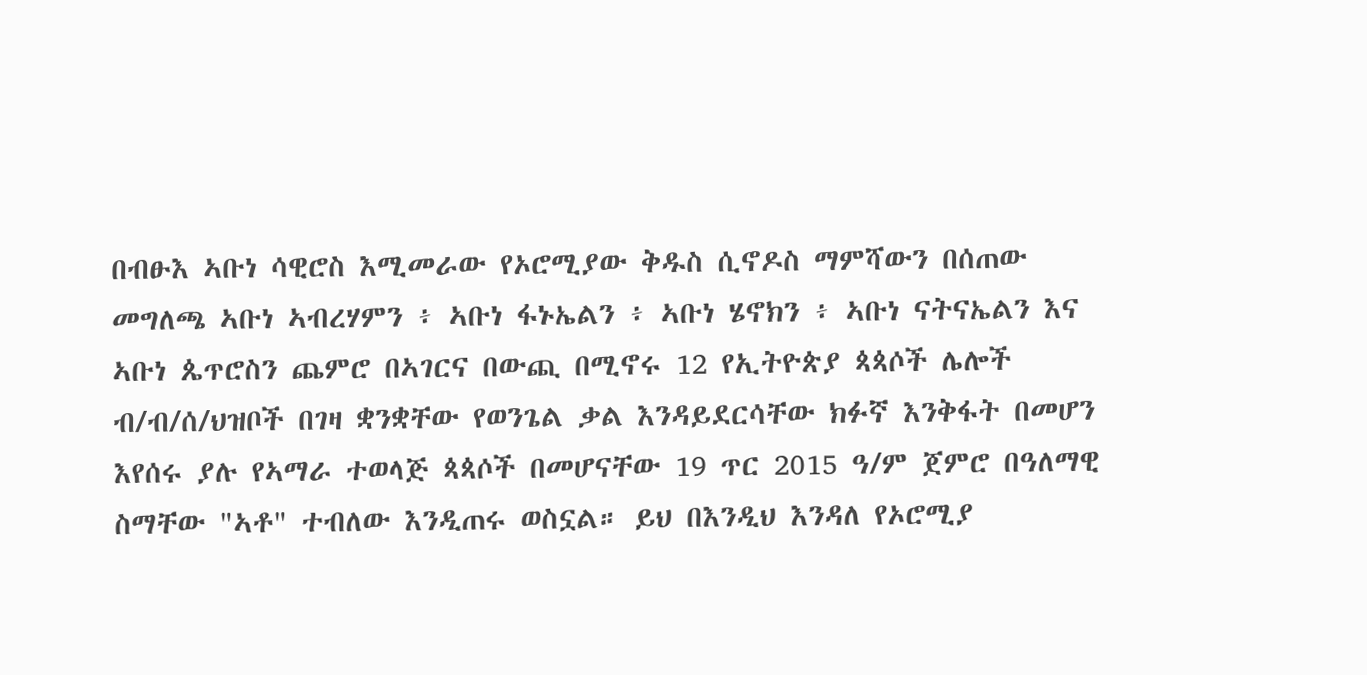በብፁእ ኣቡነ ሳዊሮስ እሚመራው የኦሮሚያው ቅዱስ ሲኖዶስ ማምሻውን በሰጠው መግለጫ ኣቡነ ኣብረሃምን ፥ ኣቡነ ፋኑኤልን ፥ ኣቡነ ሄኖክን ፥ ኣቡነ ናትናኤልን እና ኣቡነ ጴጥሮስን ጨምሮ በኣገርና በውጪ በሚኖሩ 12 የኢትዮጵያ ጳጳሶች ሌሎች ብ/ብ/ሰ/ህዝቦች በገዛ ቋንቋቸው የወንጌል ቃል እንዳይደርሳቸው ክፉኛ እንቅፋት በመሆን እየሰሩ ያሉ የኣማራ ተወላጅ ጳጳሶች በመሆናቸው 19 ጥር 2015 ዓ/ም ጀምሮ በዓለማዊ ስማቸው "ኣቶ" ተብለው እንዲጠሩ ወስኗል። ይህ በእንዲህ እንዳለ የኦሮሚያ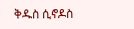ቅዱስ ሲኖዶስ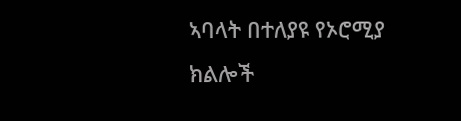ኣባላት በተለያዩ የኦሮሚያ ክልሎች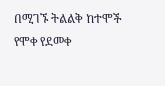በሚገኙ ትልልቅ ከተሞች የሞቀ የደመቀ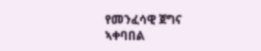የመንፈሳዊ ጀግና ኣቀባበል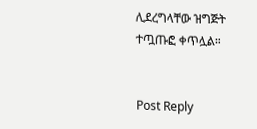ሊደረግላቸው ዝግጅት ተጧጡፎ ቀጥሏል።


Post Reply